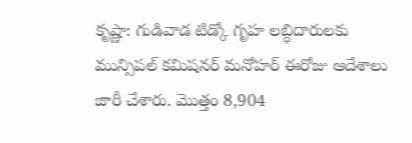కృష్ణా: గుడివాడ టిడ్కో గృహ లబ్ధిదారులకు మున్సిపల్ కమిషనర్ మనోహర్ ఈరోజు ఆదేశాలు జారీ చేశారు. మొత్తం 8,904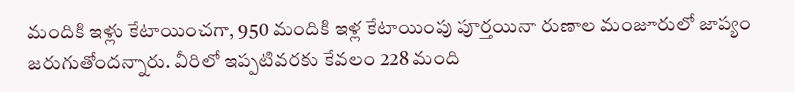మందికి ఇళ్లు కేటాయించగా, 950 మందికి ఇళ్ల కేటాయింపు పూర్తయినా రుణాల మంజూరులో జాప్యం జరుగుతోందన్నారు. వీరిలో ఇప్పటివరకు కేవలం 228 మంది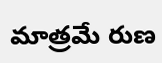మాత్రమే రుణ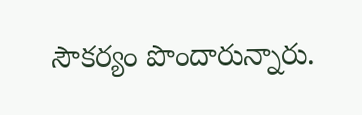సౌకర్యం పొందారున్నారు.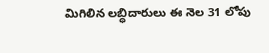మిగిలిన లబ్ధిదారులు ఈ నెల 31 లోపు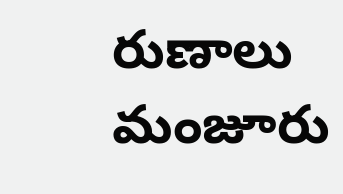రుణాలు మంజూరు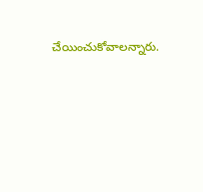చేయించుకోవాలన్నారు.